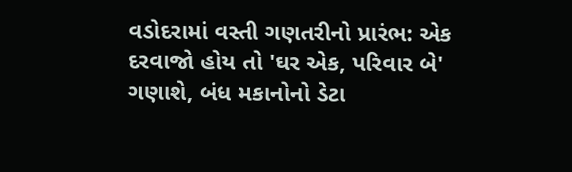વડોદરામાં વસ્તી ગણતરીનો પ્રારંભ: એક દરવાજો હોય તો 'ઘર એક, પરિવાર બે' ગણાશે, બંધ મકાનોનો ડેટા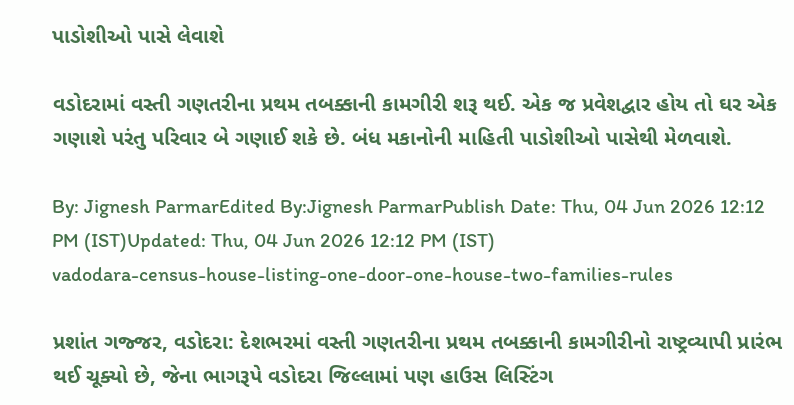પાડોશીઓ પાસે લેવાશે

વડોદરામાં વસ્તી ગણતરીના પ્રથમ તબક્કાની કામગીરી શરૂ થઈ. એક જ પ્રવેશદ્વાર હોય તો ઘર એક ગણાશે પરંતુ પરિવાર બે ગણાઈ શકે છે. બંધ મકાનોની માહિતી પાડોશીઓ પાસેથી મેળવાશે.

By: Jignesh ParmarEdited By:Jignesh ParmarPublish Date: Thu, 04 Jun 2026 12:12 PM (IST)Updated: Thu, 04 Jun 2026 12:12 PM (IST)
vadodara-census-house-listing-one-door-one-house-two-families-rules

પ્રશાંત ગજ્જર, વડોદરા: દેશભરમાં વસ્તી ગણતરીના પ્રથમ તબક્કાની કામગીરીનો રાષ્ટ્રવ્યાપી પ્રારંભ થઈ ચૂક્યો છે, જેના ભાગરૂપે વડોદરા જિલ્લામાં પણ હાઉસ લિસ્ટિંગ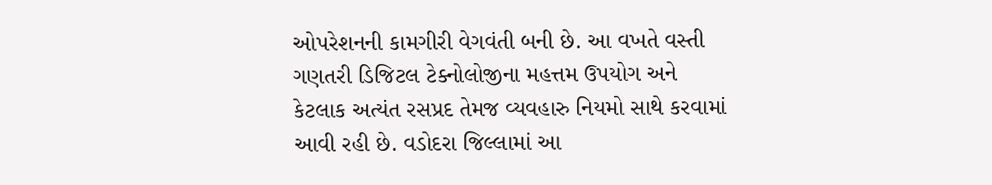ઓપરેશનની કામગીરી વેગવંતી બની છે. આ વખતે વસ્તી ગણતરી ડિજિટલ ટેક્નોલોજીના મહત્તમ ઉપયોગ અને કેટલાક અત્યંત રસપ્રદ તેમજ વ્યવહારુ નિયમો સાથે કરવામાં આવી રહી છે. વડોદરા જિલ્લામાં આ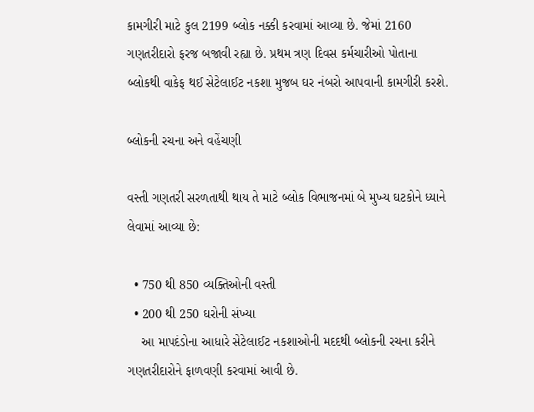કામગીરી માટે કુલ 2199 બ્લોક નક્કી કરવામાં આવ્યા છે. જેમાં 2160 ગણતરીદારો ફરજ બજાવી રહ્યા છે. પ્રથમ ત્રણ દિવસ કર્મચારીઓ પોતાના બ્લોકથી વાકેફ થઈ સેટેલાઈટ નકશા મુજબ ઘર નંબરો આપવાની કામગીરી કરશે.

બ્લોકની રચના અને વહેંચણી

વસ્તી ગણતરી સરળતાથી થાય તે માટે બ્લોક વિભાજનમાં બે મુખ્ય ઘટકોને ધ્યાને લેવામાં આવ્યા છે:

  • 750 થી 850 વ્યક્તિઓની વસ્તી
  • 200 થી 250 ઘરોની સંખ્યા
    આ માપદંડોના આધારે સેટેલાઈટ નકશાઓની મદદથી બ્લોકની રચના કરીને ગણતરીદારોને ફાળવણી કરવામાં આવી છે.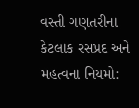વસ્તી ગણતરીના કેટલાક રસપ્રદ અને મહત્વના નિયમો: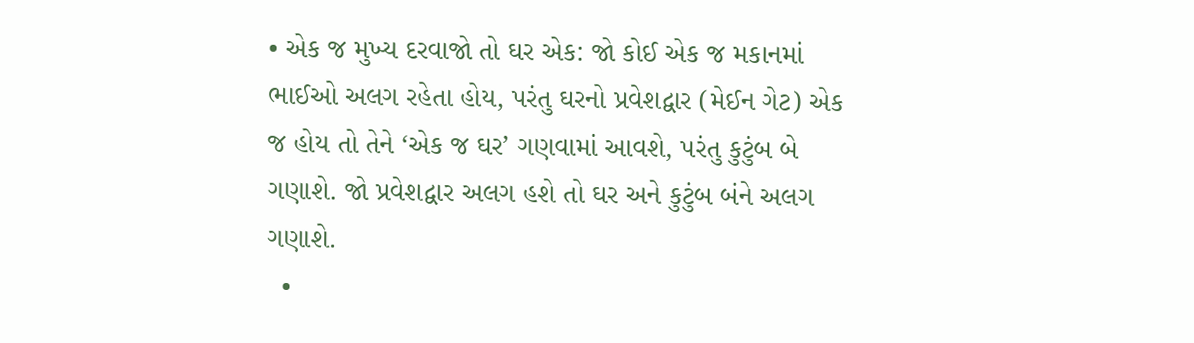• એક જ મુખ્ય દરવાજો તો ઘર એક: જો કોઈ એક જ મકાનમાં ભાઈઓ અલગ રહેતા હોય, પરંતુ ઘરનો પ્રવેશદ્વાર (મેઈન ગેટ) એક જ હોય તો તેને ‘એક જ ઘર’ ગણવામાં આવશે, પરંતુ કુટુંબ બે ગણાશે. જો પ્રવેશદ્વાર અલગ હશે તો ઘર અને કુટુંબ બંને અલગ ગણાશે.
  •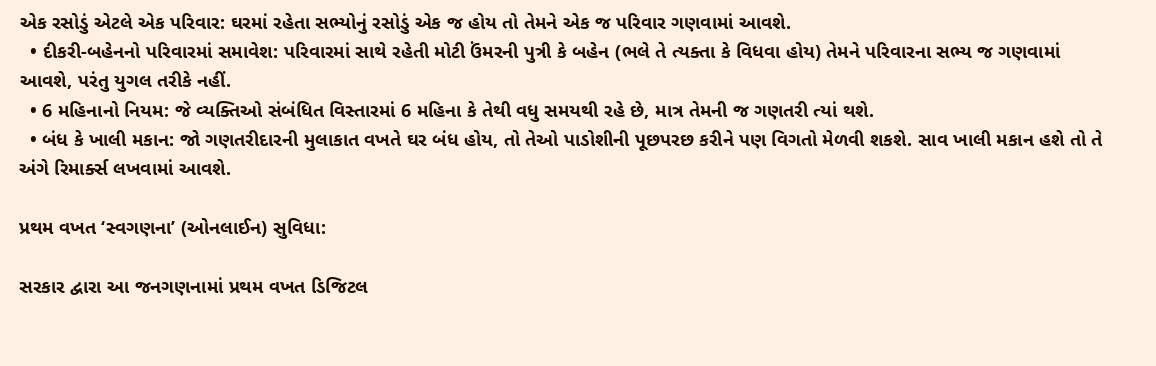એક રસોડું એટલે એક પરિવાર: ઘરમાં રહેતા સભ્યોનું રસોડું એક જ હોય તો તેમને એક જ પરિવાર ગણવામાં આવશે.
  • દીકરી-બહેનનો પરિવારમાં સમાવેશ: પરિવારમાં સાથે રહેતી મોટી ઉંમરની પુત્રી કે બહેન (ભલે તે ત્યક્તા કે વિધવા હોય) તેમને પરિવારના સભ્ય જ ગણવામાં આવશે, પરંતુ યુગલ તરીકે નહીં.
  • 6 મહિનાનો નિયમ: જે વ્યક્તિઓ સંબંધિત વિસ્તારમાં 6 મહિના કે તેથી વધુ સમયથી રહે છે, માત્ર તેમની જ ગણતરી ત્યાં થશે.
  • બંધ કે ખાલી મકાન: જો ગણતરીદારની મુલાકાત વખતે ઘર બંધ હોય, તો તેઓ પાડોશીની પૂછપરછ કરીને પણ વિગતો મેળવી શકશે. સાવ ખાલી મકાન હશે તો તે અંગે રિમાર્ક્સ લખવામાં આવશે.

પ્રથમ વખત ‘સ્વગણના’ (ઓનલાઈન) સુવિધા:

સરકાર દ્વારા આ જનગણનામાં પ્રથમ વખત ડિજિટલ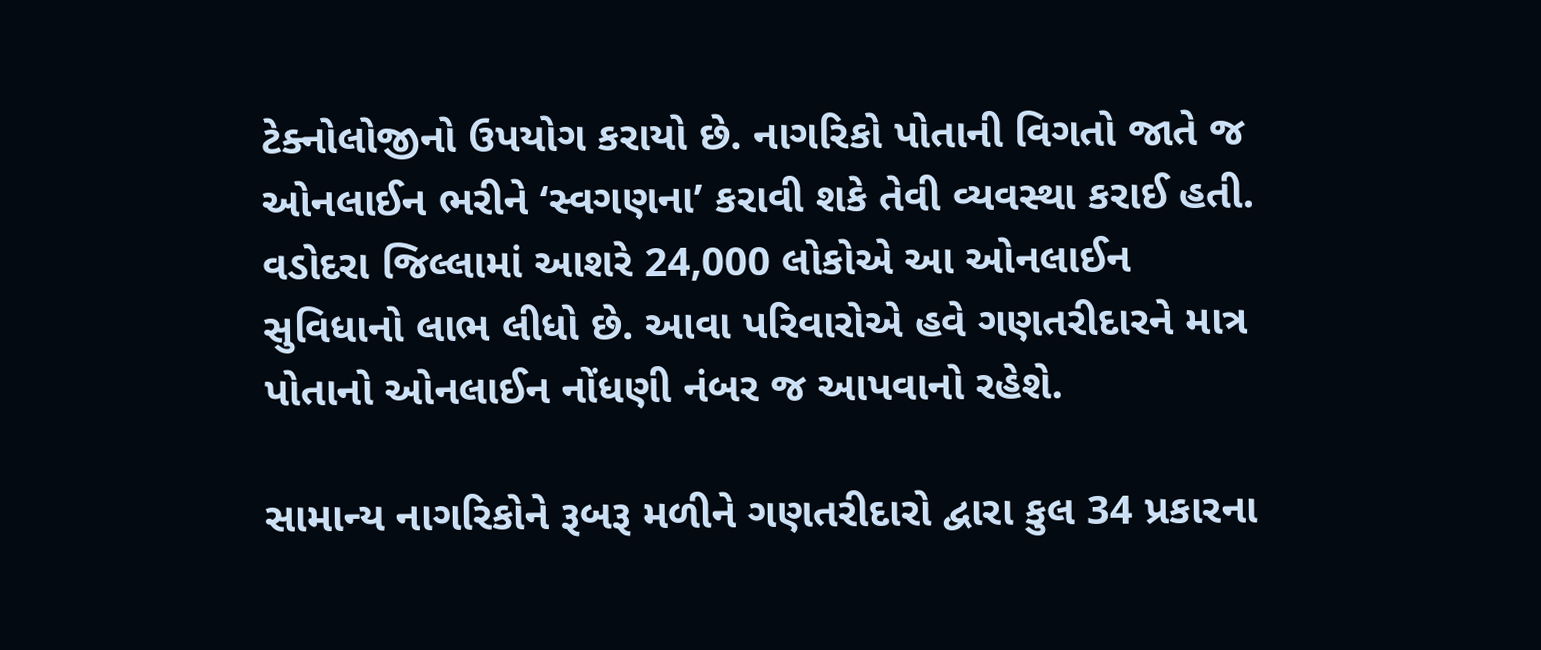ટેક્નોલોજીનો ઉપયોગ કરાયો છે. નાગરિકો પોતાની વિગતો જાતે જ ઓનલાઈન ભરીને ‘સ્વગણના’ કરાવી શકે તેવી વ્યવસ્થા કરાઈ હતી. વડોદરા જિલ્લામાં આશરે 24,000 લોકોએ આ ઓનલાઈન સુવિધાનો લાભ લીધો છે. આવા પરિવારોએ હવે ગણતરીદારને માત્ર પોતાનો ઓનલાઈન નોંધણી નંબર જ આપવાનો રહેશે.

સામાન્ય નાગરિકોને રૂબરૂ મળીને ગણતરીદારો દ્વારા કુલ 34 પ્રકારના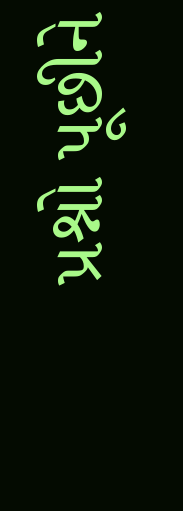પ્રશ્નો પૂછીને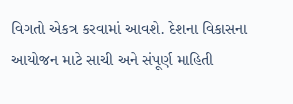વિગતો એકત્ર કરવામાં આવશે. દેશના વિકાસના આયોજન માટે સાચી અને સંપૂર્ણ માહિતી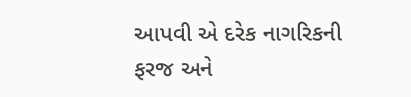આપવી એ દરેક નાગરિકની ફરજ અને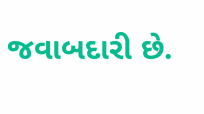જવાબદારી છે.